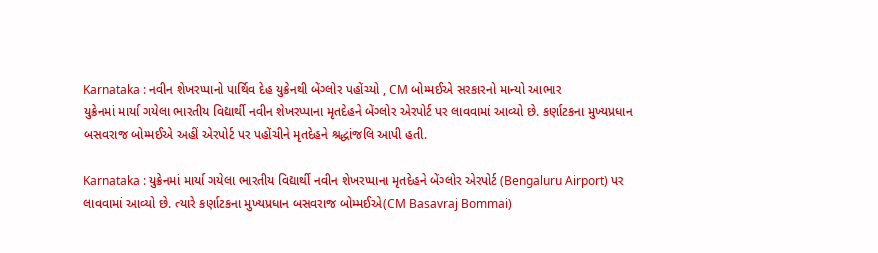Karnataka : નવીન શેખરપ્પાનો પાર્થિવ દેહ યુક્રેનથી બેંગ્લોર પહોંચ્યો , CM બોમ્મઈએ સરકારનો માન્યો આભાર
યુક્રેનમાં માર્યા ગયેલા ભારતીય વિદ્યાર્થી નવીન શેખરપ્પાના મૃતદેહને બેંગ્લોર એરપોર્ટ પર લાવવામાં આવ્યો છે. કર્ણાટકના મુખ્યપ્રધાન બસવરાજ બોમ્મઈએ અહીં એરપોર્ટ પર પહોંચીને મૃતદેહને શ્રદ્ધાંજલિ આપી હતી.

Karnataka : યુક્રેનમાં માર્યા ગયેલા ભારતીય વિદ્યાર્થી નવીન શેખરપ્પાના મૃતદેહને બેંગ્લોર એરપોર્ટ (Bengaluru Airport) પર લાવવામાં આવ્યો છે. ત્યારે કર્ણાટકના મુખ્યપ્રધાન બસવરાજ બોમ્મઈએ(CM Basavraj Bommai)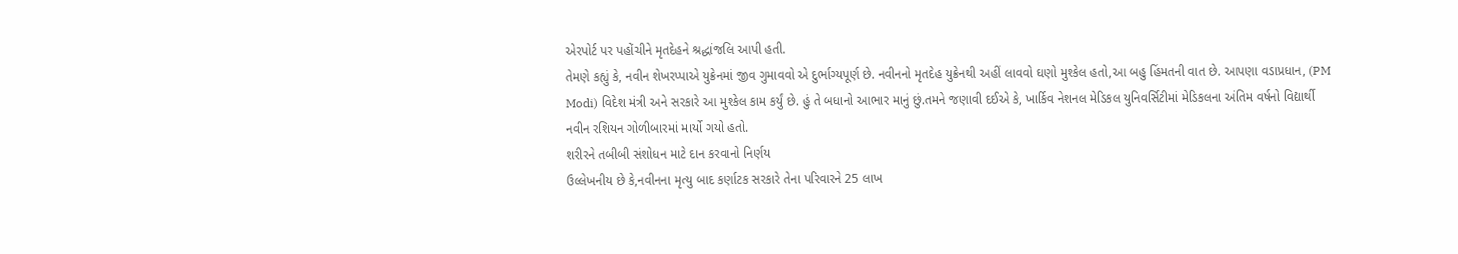એરપોર્ટ પર પહોંચીને મૃતદેહને શ્રદ્ધાંજલિ આપી હતી.
તેમણે કહ્યું કે, નવીન શેખરપ્પાએ યુક્રેનમાં જીવ ગુમાવવો એ દુર્ભાગ્યપૂર્ણ છે. નવીનનો મૃતદેહ યુક્રેનથી અહીં લાવવો ઘણો મુશ્કેલ હતો,આ બહુ હિંમતની વાત છે. આપણા વડાપ્રધાન, (PM Modi) વિદેશ મંત્રી અને સરકારે આ મુશ્કેલ કામ કર્યું છે. હું તે બધાનો આભાર માનું છું.તમને જણાવી દઈએ કે, ખાર્કિવ નેશનલ મેડિકલ યુનિવર્સિટીમાં મેડિકલના અંતિમ વર્ષનો વિદ્યાર્થી નવીન રશિયન ગોળીબારમાં માર્યો ગયો હતો.
શરીરને તબીબી સંશોધન માટે દાન કરવાનો નિર્ણય
ઉલ્લેખનીય છે કે,નવીનના મૃત્યુ બાદ કર્ણાટક સરકારે તેના પરિવારને 25 લાખ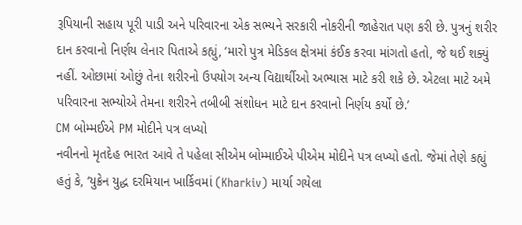રૂપિયાની સહાય પૂરી પાડી અને પરિવારના એક સભ્યને સરકારી નોકરીની જાહેરાત પણ કરી છે. પુત્રનું શરીર દાન કરવાનો નિર્ણય લેનાર પિતાએ કહ્યું, ‘મારો પુત્ર મેડિકલ ક્ષેત્રમાં કંઈક કરવા માંગતો હતો, જે થઈ શક્યું નહીં. ઓછામાં ઓછું તેના શરીરનો ઉપયોગ અન્ય વિદ્યાર્થીઓ અભ્યાસ માટે કરી શકે છે. એટલા માટે અમે પરિવારના સભ્યોએ તેમના શરીરને તબીબી સંશોધન માટે દાન કરવાનો નિર્ણય કર્યો છે.’
CM બોમ્મઈએ PM મોદીને પત્ર લખ્યો
નવીનનો મૃતદેહ ભારત આવે તે પહેલા સીએમ બોમ્માઈએ પીએમ મોદીને પત્ર લખ્યો હતો. જેમાં તેણે કહ્યું હતું કે, ‘યુક્રેન યુદ્ધ દરમિયાન ખાર્કિવમાં (Kharkiv) માર્યા ગયેલા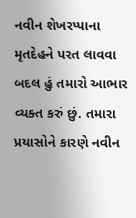નવીન શેખરપ્પાના મૃતદેહને પરત લાવવા બદલ હું તમારો આભાર વ્યક્ત કરું છું. તમારા પ્રયાસોને કારણે નવીન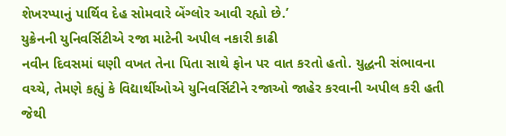શેખરપ્પાનું પાર્થિવ દેહ સોમવારે બેંગ્લોર આવી રહ્યો છે.’
યુક્રેનની યુનિવર્સિટીએ રજા માટેની અપીલ નકારી કાઢી
નવીન દિવસમાં ઘણી વખત તેના પિતા સાથે ફોન પર વાત કરતો હતો. યુદ્ધની સંભાવના વચ્ચે, તેમણે કહ્યું કે વિદ્યાર્થીઓએ યુનિવર્સિટીને રજાઓ જાહેર કરવાની અપીલ કરી હતી જેથી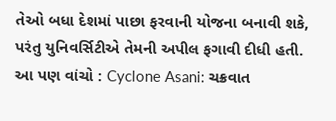તેઓ બધા દેશમાં પાછા ફરવાની યોજના બનાવી શકે, પરંતુ યુનિવર્સિટીએ તેમની અપીલ ફગાવી દીધી હતી.
આ પણ વાંચો : Cyclone Asani: ચક્રવાત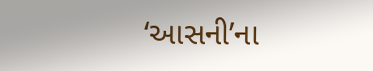‘આસની’ના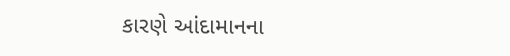કારણે આંદામાનના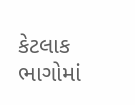કેટલાક ભાગોમાં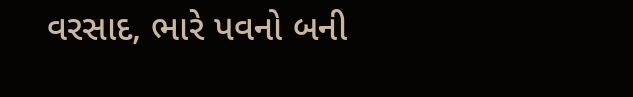વરસાદ, ભારે પવનો બની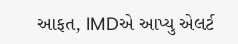આફત, IMDએ આપ્યુ એલર્ટ